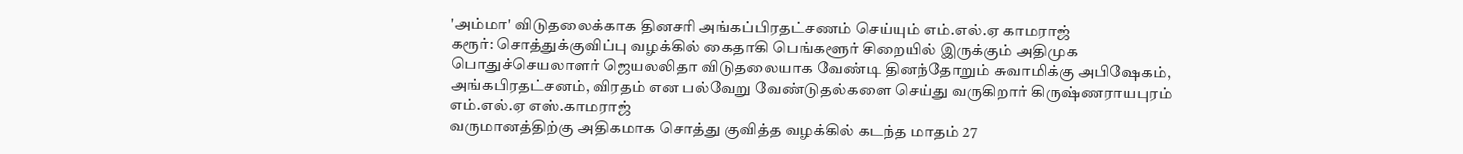'அம்மா' விடுதலைக்காக தினசரி அங்கப்பிரதட்சணம் செய்யும் எம்.எல்.ஏ காமராஜ்
கரூர்: சொத்துக்குவிப்பு வழக்கில் கைதாகி பெங்களூர் சிறையில் இருக்கும் அதிமுக பொதுச்செயலாளர் ஜெயலலிதா விடுதலையாக வேண்டி தினந்தோறும் சுவாமிக்கு அபிஷேகம், அங்கபிரதட்சனம், விரதம் என பல்வேறு வேண்டுதல்களை செய்து வருகிறார் கிருஷ்ணராயபுரம் எம்.எல்.ஏ எஸ்.காமராஜ்
வருமானத்திற்கு அதிகமாக சொத்து குவித்த வழக்கில் கடந்த மாதம் 27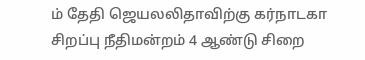ம் தேதி ஜெயலலிதாவிற்கு கர்நாடகா சிறப்பு நீதிமன்றம் 4 ஆண்டு சிறை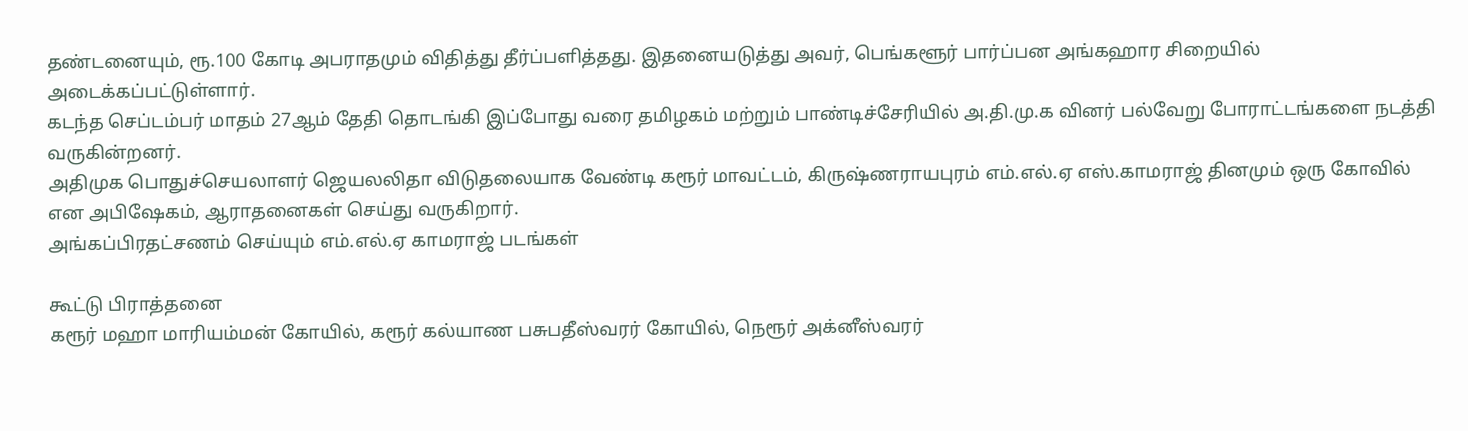தண்டனையும், ரூ.100 கோடி அபராதமும் விதித்து தீர்ப்பளித்தது. இதனையடுத்து அவர், பெங்களூர் பார்ப்பன அங்கஹார சிறையில் அடைக்கப்பட்டுள்ளார்.
கடந்த செப்டம்பர் மாதம் 27ஆம் தேதி தொடங்கி இப்போது வரை தமிழகம் மற்றும் பாண்டிச்சேரியில் அ.தி.மு.க வினர் பல்வேறு போராட்டங்களை நடத்தி வருகின்றனர்.
அதிமுக பொதுச்செயலாளர் ஜெயலலிதா விடுதலையாக வேண்டி கரூர் மாவட்டம், கிருஷ்ணராயபுரம் எம்.எல்.ஏ எஸ்.காமராஜ் தினமும் ஒரு கோவில் என அபிஷேகம், ஆராதனைகள் செய்து வருகிறார்.
அங்கப்பிரதட்சணம் செய்யும் எம்.எல்.ஏ காமராஜ் படங்கள்

கூட்டு பிராத்தனை
கரூர் மஹா மாரியம்மன் கோயில், கரூர் கல்யாண பசுபதீஸ்வரர் கோயில், நெரூர் அக்னீஸ்வரர்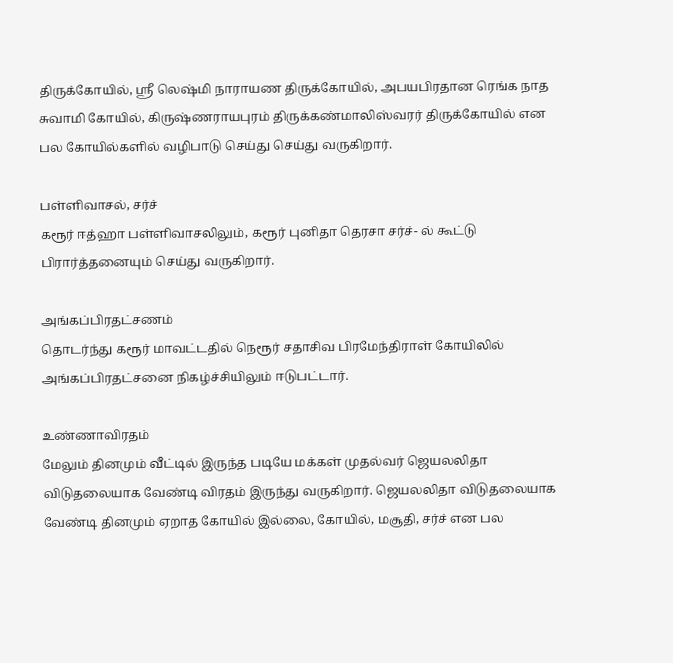திருக்கோயில், ஸ்ரீ லெஷ்மி நாராயண திருக்கோயில், அபயபிரதான ரெங்க நாத சுவாமி கோயில், கிருஷ்ணராயபுரம் திருக்கண்மாலிஸ்வரர் திருக்கோயில் என பல கோயில்களில் வழிபாடு செய்து செய்து வருகிறார்.

பள்ளிவாசல், சர்ச்
கரூர் ஈத்ஹா பள்ளிவாசலிலும், கரூர் புனிதா தெரசா சர்ச்- ல் கூட்டு பிரார்த்தனையும் செய்து வருகிறார்.

அங்கப்பிரதட்சணம்
தொடர்ந்து கரூர் மாவட்டதில் நெரூர் சதாசிவ பிரமேந்திராள் கோயிலில் அங்கப்பிரதட்சனை நிகழ்ச்சியிலும் ஈடுபட்டார்.

உண்ணாவிரதம்
மேலும் தினமும் வீட்டில் இருந்த படியே மக்கள் முதல்வர் ஜெயலலிதா விடுதலையாக வேண்டி விரதம் இருந்து வருகிறார். ஜெயலலிதா விடுதலையாக வேண்டி தினமும் ஏறாத கோயில் இல்லை, கோயில், மசூதி, சர்ச் என பல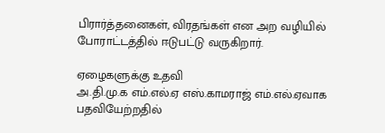பிரார்த்தனைகள், விரதங்கள் என அற வழியில் போராட்டத்தில் ஈடுபட்டு வருகிறார்.

ஏழைகளுக்கு உதவி
அ.தி.மு.க எம்.எல்.ஏ எஸ்.காமராஜ் எம்.எல்.ஏவாக பதவியேற்றதில்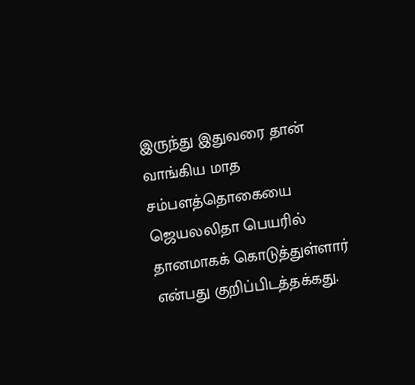இருந்து இதுவரை தான் வாங்கிய மாத சம்பளத்தொகையை ஜெயலலிதா பெயரில் தானமாகக் கொடுத்துள்ளார் என்பது குறிப்பிடத்தக்கது.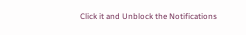Click it and Unblock the Notifications